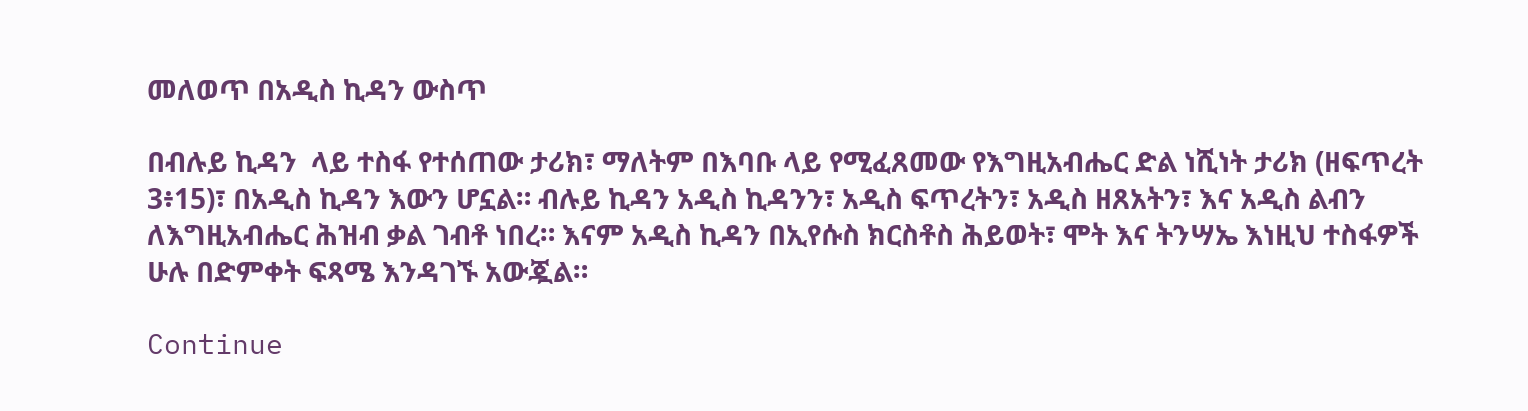መለወጥ በአዲስ ኪዳን ውስጥ

በብሉይ ኪዳን  ላይ ተስፋ የተሰጠው ታሪክ፣ ማለትም በእባቡ ላይ የሚፈጸመው የእግዚአብሔር ድል ነሺነት ታሪክ (ዘፍጥረት 3፥15)፣ በአዲስ ኪዳን እውን ሆኗል። ብሉይ ኪዳን አዲስ ኪዳንን፣ አዲስ ፍጥረትን፣ አዲስ ዘጸአትን፣ እና አዲስ ልብን ለእግዚአብሔር ሕዝብ ቃል ገብቶ ነበረ። እናም አዲስ ኪዳን በኢየሱስ ክርስቶስ ሕይወት፣ ሞት እና ትንሣኤ እነዚህ ተስፋዎች ሁሉ በድምቀት ፍጻሜ እንዳገኙ አውጇል።

Continue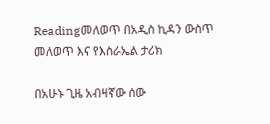Readingመለወጥ በአዲስ ኪዳን ውስጥ
መለወጥ እና የእስራኤል ታሪክ

በአሁኑ ጊዜ አብዛኛው ሰው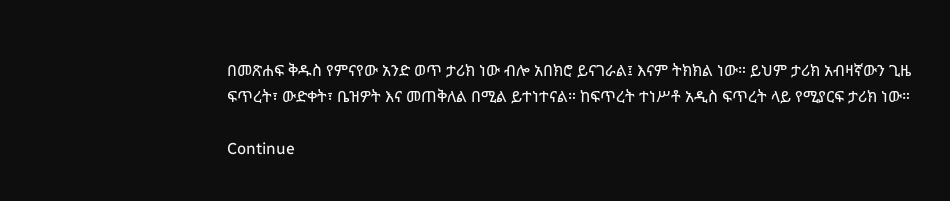በመጽሐፍ ቅዱስ የምናየው አንድ ወጥ ታሪክ ነው ብሎ አበክሮ ይናገራል፤ እናም ትክክል ነው። ይህም ታሪክ አብዛኛውን ጊዜ ፍጥረት፣ ውድቀት፣ ቤዝዎት እና መጠቅለል በሚል ይተነተናል። ከፍጥረት ተነሥቶ አዲስ ፍጥረት ላይ የሚያርፍ ታሪክ ነው።

Continue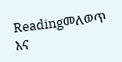Readingመለወጥ እና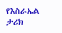የእስራኤል ታሪክ